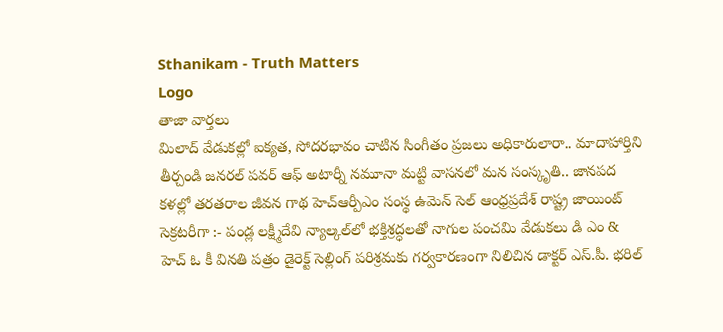Sthanikam - Truth Matters
Logo
తాజా వార్తలు
మిలాద్‌ వేడుకల్లో ఐక్యత, సోదరభావం చాటిన సింగీతం ప్రజలు అధికారులారా.. మాదాహార్తిని తీర్చండి జనరల్ పవర్ ఆఫ్ అటార్నీ నమూనా మట్టి వాసనలో మన సంస్కృతి.. జానపద కళల్లో తరతరాల జీవన గాథ హెచ్ఆర్పీఎం సంస్థ ఉమెన్ సెల్ ఆంధ్రప్రదేశ్ రాష్ట్ర జాయింట్ సెక్రటరీగా :- పండ్ల లక్ష్మీదేవి న్యాల్కల్‌లో భక్తిశ్రద్ధలతో నాగుల పంచమి వేడుకలు డి ఎం & హెచ్ ఓ కీ వినతి పత్రం డైరెక్ట్ సెల్లింగ్ పరిశ్రమకు గర్వకారణంగా నిలిచిన డాక్టర్ ఎస్.పీ. భరిల్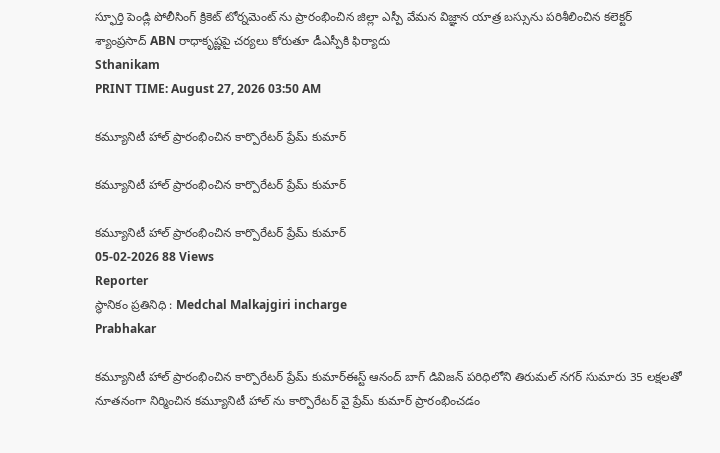స్ఫూర్తి పెండ్లి పోలీసింగ్ క్రికెట్ టోర్నమెంట్ ను ప్రారంభించిన జిల్లా ఎస్పీ వేమన విజ్ఞాన యాత్ర బస్సును పరిశీలించిన కలెక్టర్ శ్యాంప్రసాద్ ABN రాధాకృష్ణపై చర్యలు కోరుతూ డీఎస్పీకి ఫిర్యాదు
Sthanikam
PRINT TIME: August 27, 2026 03:50 AM

కమ్యూనిటీ హాల్ ప్రారంభించిన కార్పొరేటర్ ప్రేమ్ కుమార్

కమ్యూనిటీ హాల్ ప్రారంభించిన కార్పొరేటర్ ప్రేమ్ కుమార్

కమ్యూనిటీ హాల్ ప్రారంభించిన కార్పొరేటర్ ప్రేమ్ కుమార్
05-02-2026 88 Views
Reporter
స్థానికం ప్రతినిధి : Medchal Malkajgiri incharge
Prabhakar

కమ్యూనిటీ హాల్ ప్రారంభించిన కార్పొరేటర్ ప్రేమ్ కుమార్ఈస్ట్ ఆనంద్ బాగ్ డివిజన్ పరిధిలోని తిరుమల్ నగర్ సుమారు 35 లక్షలతో నూతనంగా నిర్మించిన కమ్యూనిటీ హాల్ ను కార్పొరేటర్ వై ప్రేమ్ కుమార్ ప్రారంభించడం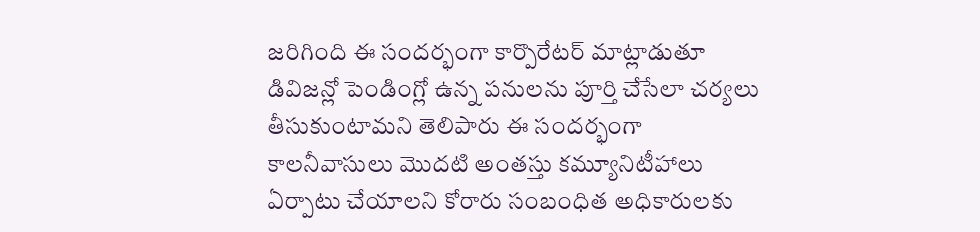జరిగింది ఈ సందర్భంగా కార్పొరేటర్ మాట్లాడుతూ డివిజన్లో పెండింగ్లో ఉన్న పనులను పూర్తి చేసేలా చర్యలు తీసుకుంటామని తెలిపారు ఈ సందర్భంగా కాలనీవాసులు మొదటి అంతస్తు కమ్యూనిటీహాలు ఏర్పాటు చేయాలని కోరారు సంబంధిత అధికారులకు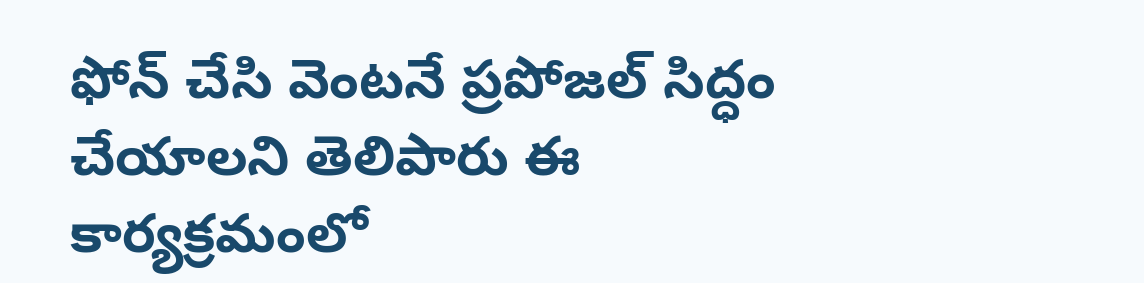ఫోన్ చేసి వెంటనే ప్రపోజల్ సిద్ధం చేయాలని తెలిపారు ఈ కార్యక్రమంలో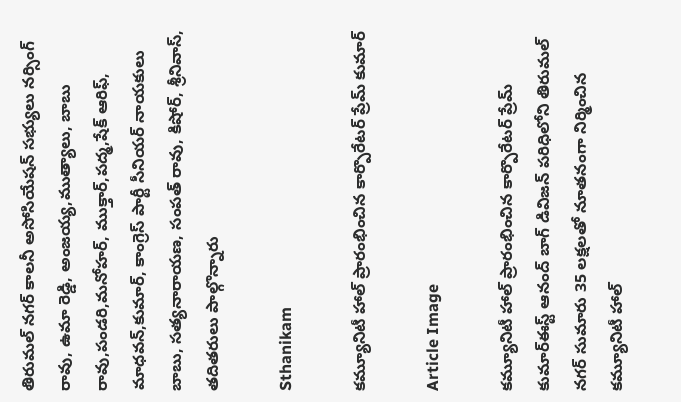తిరుమల్ నగర్ కాలనీ అసోసియేషన్ సభ్యులు నర్సింగ్ రావు, ఉమా రెడ్డి, అంజయ్య,ముత్యాలు, బాబు రావు,పండరి,మనోహర్, ముక్తార్,పద్మ,షేక్ ఆరిఫ్, మాధవన్,కుమార్, కాంగ్రెస్ పార్టీ సీనియర్ నాయకులు బాబు, సత్యనారాయణ, సంపత్ రావు, కిషోర్, శ్రీనివాస్, తదితరులు పాల్గొన్నారు

Sthanikam

కమ్యూనిటీ హాల్ ప్రారంభించిన కార్పొరేటర్ ప్రేమ్ కుమార్

Article Image

కమ్యూనిటీ హాల్ ప్రారంభించిన కార్పొరేటర్ ప్రేమ్ కుమార్ఈస్ట్ ఆనంద్ బాగ్ డివిజన్ పరిధిలోని తిరుమల్ నగర్ సుమారు 35 లక్షలతో నూతనంగా నిర్మించిన కమ్యూనిటీ హాల్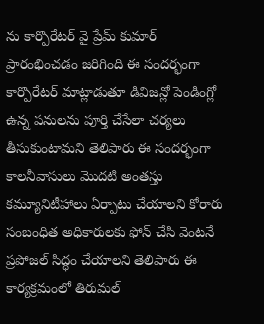ను కార్పొరేటర్ వై ప్రేమ్ కుమార్ ప్రారంభించడం జరిగింది ఈ సందర్భంగా కార్పొరేటర్ మాట్లాడుతూ డివిజన్లో పెండింగ్లో ఉన్న పనులను పూర్తి చేసేలా చర్యలు తీసుకుంటామని తెలిపారు ఈ సందర్భంగా కాలనీవాసులు మొదటి అంతస్తు కమ్యూనిటీహాలు ఏర్పాటు చేయాలని కోరారు సంబంధిత అధికారులకు ఫోన్ చేసి వెంటనే ప్రపోజల్ సిద్ధం చేయాలని తెలిపారు ఈ కార్యక్రమంలో తిరుమల్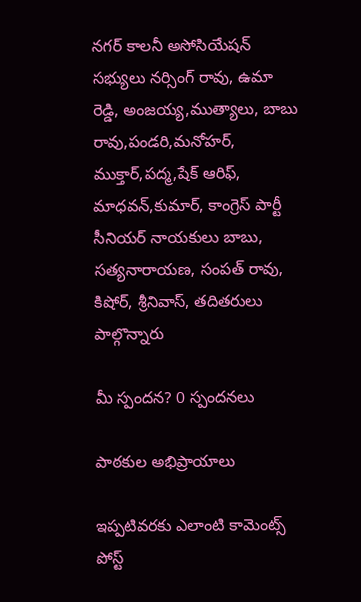నగర్ కాలనీ అసోసియేషన్ సభ్యులు నర్సింగ్ రావు, ఉమా రెడ్డి, అంజయ్య,ముత్యాలు, బాబు రావు,పండరి,మనోహర్, ముక్తార్,పద్మ,షేక్ ఆరిఫ్, మాధవన్,కుమార్, కాంగ్రెస్ పార్టీ సీనియర్ నాయకులు బాబు, సత్యనారాయణ, సంపత్ రావు, కిషోర్, శ్రీనివాస్, తదితరులు పాల్గొన్నారు

మీ స్పందన? 0 స్పందనలు

పాఠకుల అభిప్రాయాలు

ఇప్పటివరకు ఎలాంటి కామెంట్స్ పోస్ట్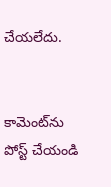చేయలేదు.


కామెంట్‌ను పోస్ట్ చేయండి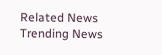Related News
Trending News